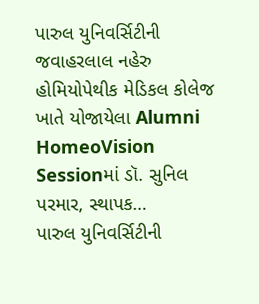પારુલ યુનિવર્સિટીની જવાહરલાલ નહેરુ હોમિયોપેથીક મેડિકલ કોલેજ ખાતે યોજાયેલા Alumni HomeoVision Sessionમાં ડૉ. સુનિલ પરમાર, સ્થાપક…
પારુલ યુનિવર્સિટીની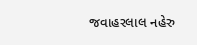જવાહરલાલ નહેરુ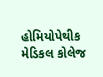હોમિયોપેથીક મેડિકલ કોલેજ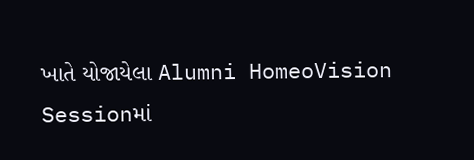ખાતે યોજાયેલા Alumni HomeoVision Sessionમાં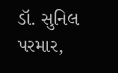ડૉ. સુનિલ પરમાર,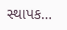સ્થાપક…